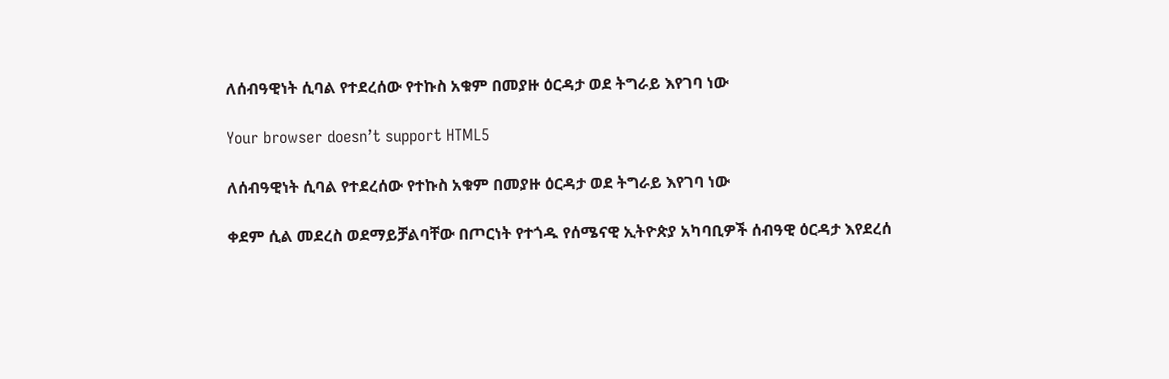ለሰብዓዊነት ሲባል የተደረሰው የተኩስ አቁም በመያዙ ዕርዳታ ወደ ትግራይ እየገባ ነው

Your browser doesn’t support HTML5

ለሰብዓዊነት ሲባል የተደረሰው የተኩስ አቁም በመያዙ ዕርዳታ ወደ ትግራይ እየገባ ነው

ቀደም ሲል መደረስ ወደማይቻልባቸው በጦርነት የተጎዱ የሰሜናዊ ኢትዮጵያ አካባቢዎች ሰብዓዊ ዕርዳታ እየደረሰ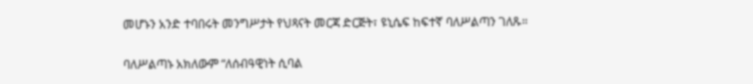መሆኑን አንድ ተባበሩት መንግሥታት የህጻናት መርጃ ድርጅት፣ ዩኒሴፍ ከፍተኛ ባለሥልጣን ገለጹ።

ባለሥልጣኑ አክለውም “ለሰብዓዊነት ሲባል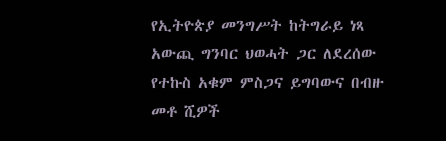የኢትዮጵያ መንግሥት ከትግራይ ነጻ አውጪ ግንባር ህወሓት ጋር ለደረሰው የተኩስ አቁም ምስጋና ይግባውና በብዙ መቶ ሺዎች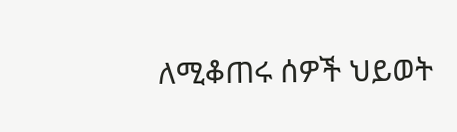ለሚቆጠሩ ሰዎች ህይወት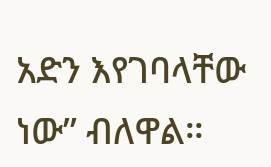አድን እየገባላቸው ነው” ብለዋል።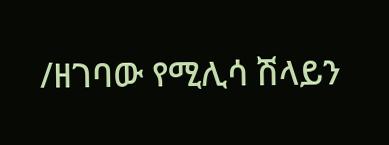/ዘገባው የሚሊሳ ሽላይን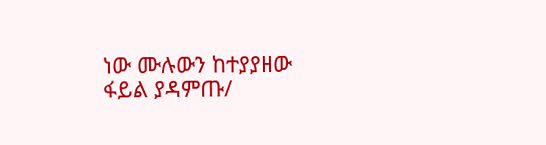ነው ሙሉውን ከተያያዘው ፋይል ያዳምጡ/